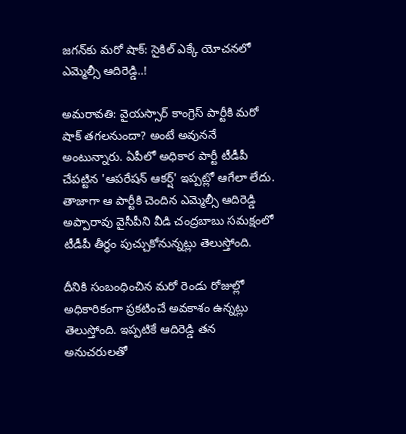జగన్‌కు మరో షాక్: సైకిల్ ఎక్కే యోచనలో ఎమ్మెల్సీ ఆదిరెడ్డి..!

అమరావతి: వైయస్సార్ కాంగ్రెస్ పార్టీకి మరో షాక్ తగలనుందా? అంటే అవుననే అంటున్నారు. ఏపీలో అధికార పార్టీ టీడీపీ చేపట్టిన 'ఆపరేషన్ ఆకర్ష్' ఇప్పట్లో ఆగేలా లేదు. తాజాగా ఆ పార్టీకి చెందిన ఎమ్మెల్సీ ఆదిరెడ్డి అప్పారావు వైసీపీని వీడి చంద్రబాబు సమక్షంలో టీడీపీ తీర్ధం పుచ్చుకోనున్నట్లు తెలుస్తోంది.

దీనికి సంబంధించిన మరో రెండు రోజుల్లో అధికారికంగా ప్రకటించే అవకాశం ఉన్నట్లు తెలుస్తోంది. ఇప్పటికే ఆదిరెడ్డి తన అనుచరులతో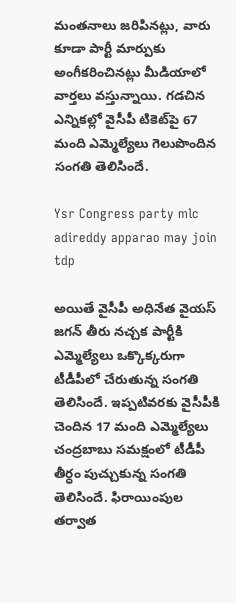మంతనాలు జరిపినట్లు, వారు కూడా పార్టీ మార్పుకు అంగీకరించినట్లు మీడియాలో వార్తలు వస్తున్నాయి. గడచిన ఎన్నికల్లో వైసీపీ టికెట్‌పై 67 మంది ఎమ్మెల్యేలు గెలుపొందిన సంగతి తెలిసిందే.

Ysr Congress party mlc adireddy apparao may join tdp

అయితే వైసీపీ అధినేత వైయస్ జగన్ తీరు నచ్చక పార్టీకి ఎమ్మెల్యేలు ఒక్కొక్కరుగా టీడీపీలో చేరుతున్న సంగతి తెలిసిందే. ఇప్పటివరకు వైసీపీకి చెందిన 17 మంది ఎమ్మెల్యేలు చంద్రబాబు సమక్షంలో టీడీపీ తీర్ధం పుచ్చుకున్న సంగతి తెలిసిందే. ఫిరాయింపుల తర్వాత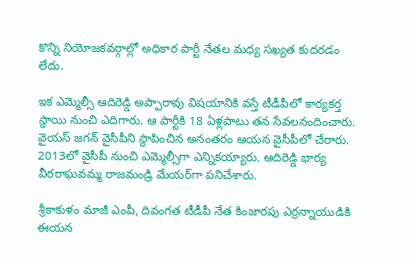కొన్ని నియోజకవర్గాల్లో అధికార పార్టీ నేతల మధ్య సఖ్యత కుదరడం లేదు.

ఇక ఎమ్మెల్సీ ఆదిరెడ్డి అప్పారావు విషయానికి వస్తే టీడీపీలో కార్యకర్త స్థాయి నుంచి ఎదిగారు. ఆ పార్టీకి 18 ఏళ్లపాటు తన సేవలనందించారు. వైయస్ జగన్ వైసీపీని స్ధాపించిన అనంతరం ఆయన వైసీపీలో చేరారు. 2013లో వైసీపీ నుంచి ఎమ్మెల్సీగా ఎన్నికయ్యారు. ఆదిరెడ్డి భార్య వీరరాఘవమ్మ రాజమండ్రి మేయర్‌గా పనిచేశారు.

శ్రీకాకుళం మాజీ ఎంపీ, దివంగత టీడీపీ నేత కింజారపు ఎర్రన్నాయుడికి ఈయన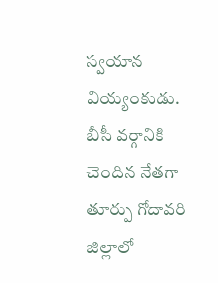స్వయాన వియ్యంకుడు. బీసీ వర్గానికి చెందిన నేతగా తూర్పు గోదావరి జిల్లాలో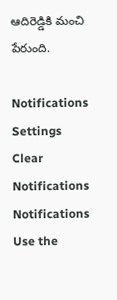ఆదిరెడ్డికి మంచి పేరుంది.

Notifications
Settings
Clear Notifications
Notifications
Use the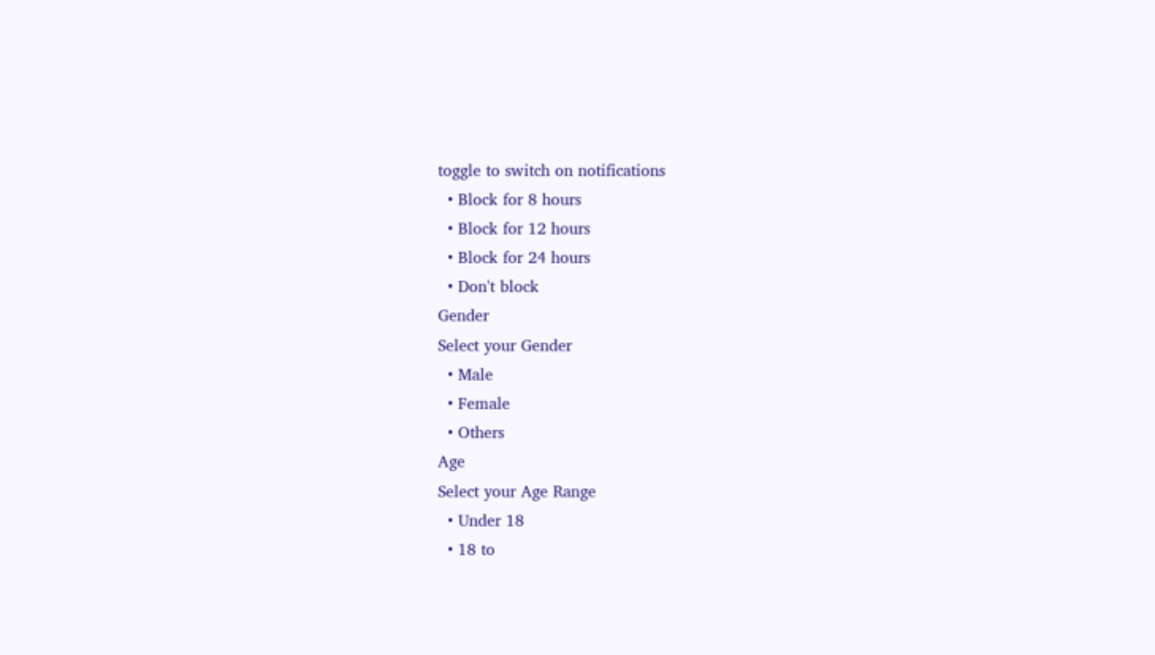toggle to switch on notifications
  • Block for 8 hours
  • Block for 12 hours
  • Block for 24 hours
  • Don't block
Gender
Select your Gender
  • Male
  • Female
  • Others
Age
Select your Age Range
  • Under 18
  • 18 to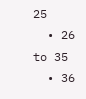25
  • 26 to 35
  • 36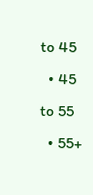to 45
  • 45 to 55
  • 55+